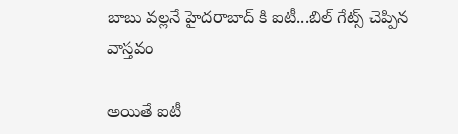బాబు వల్లనే హైదరాబాద్ కి ఐటీ...బిల్ గేట్స్ చెప్పిన వాస్తవం

అయితే ఐటీ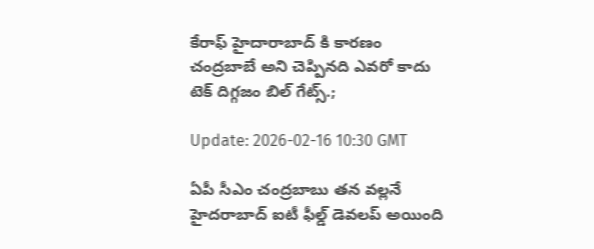కేరాఫ్ హైదారాబాద్ కి కారణం చంద్రబాబే అని చెప్పినది ఎవరో కాదు టెక్ దిగ్గజం బిల్ గేట్స్.;

Update: 2026-02-16 10:30 GMT

ఏపీ సీఎం చంద్రబాబు తన వల్లనే హైదరాబాద్ ఐటీ ఫీల్డ్ డెవలప్ అయింది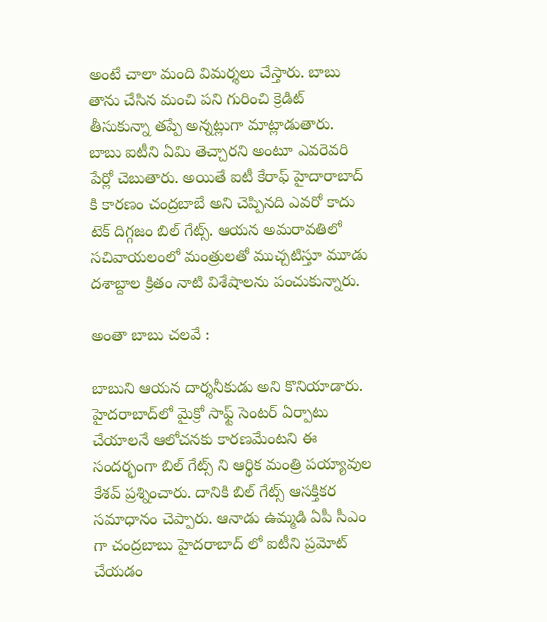అంటే చాలా మంది విమర్శలు చేస్తారు. బాబు తాను చేసిన మంచి పని గురించి క్రెడిట్ తీసుకున్నా తప్పే అన్నట్లుగా మాట్లాడుతారు. బాబు ఐటీని ఏమి తెచ్చారని అంటూ ఎవరెవరి పేర్లో చెబుతారు. అయితే ఐటీ కేరాఫ్ హైదారాబాద్ కి కారణం చంద్రబాబే అని చెప్పినది ఎవరో కాదు టెక్ దిగ్గజం బిల్ గేట్స్. ఆయన అమరావతిలో సచివాయలంలో మంత్రులతో ముచ్చటిస్తూ మూడు దశాబ్దాల క్రితం నాటి విశేషాలను పంచుకున్నారు.

అంతా బాబు చలవే :

బాబుని ఆయన దార్శనీకుడు అని కొనియాడారు. హైదరాబాద్‌లో మైక్రో సాఫ్ట్ సెంటర్ ఏర్పాటు చేయాలనే ఆలోచనకు కారణమేంటని ఈ సందర్భంగా బిల్ గేట్స్ ని ఆర్థిక మంత్రి పయ్యావుల కేశవ్ ప్రశ్నించారు. దానికి బిల్ గేట్స్ ఆసక్తికర సమాధానం చెప్పారు. ఆనాడు ఉమ్మడి ఏపీ సీఎం గా చంద్రబాబు హైదరాబాద్ లో ఐటీని ప్రమోట్ చేయడం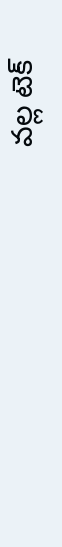వల్ల టెక్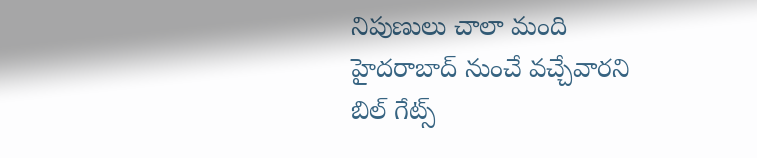నిపుణులు చాలా మంది హైదరాబాద్ నుంచే వచ్చేవారని బిల్ గేట్స్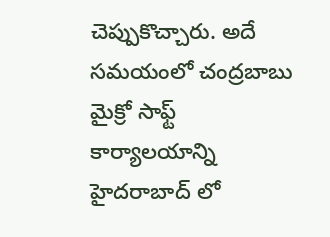చెప్పుకొచ్చారు. అదే సమయంలో చంద్రబాబు మైక్రో సాఫ్ట్ కార్యాలయాన్ని హైదరాబాద్ లో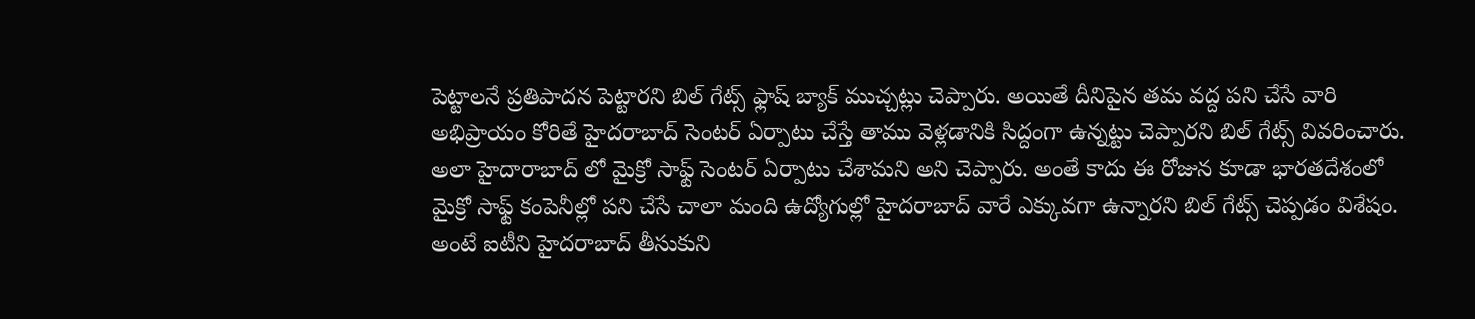పెట్టాలనే ప్రతిపాదన పెట్టారని బిల్ గేట్స్ ఫ్లాష్ బ్యాక్ ముచ్చట్లు చెప్పారు. అయితే దీనిపైన తమ వద్ద పని చేసే వారి అభిప్రాయం కోరితే హైదరాబాద్ సెంటర్ ఏర్పాటు చేస్తే తాము వెళ్లడానికి సిద్దంగా ఉన్నట్టు చెప్పారని బిల్ గేట్స్ వివరించారు. అలా హైదారాబాద్ లో మైక్రో సాఫ్ట్ సెంటర్ ఏర్పాటు చేశామని అని చెప్పారు. అంతే కాదు ఈ రోజున కూడా భారతదేశంలో మైక్రో సాఫ్ట్ కంపెనీల్లో పని చేసే చాలా మంది ఉద్యోగుల్లో హైదరాబాద్ వారే ఎక్కువగా ఉన్నారని బిల్ గేట్స్ చెప్పడం విశేషం. అంటే ఐటీని హైదరాబాద్ తీసుకుని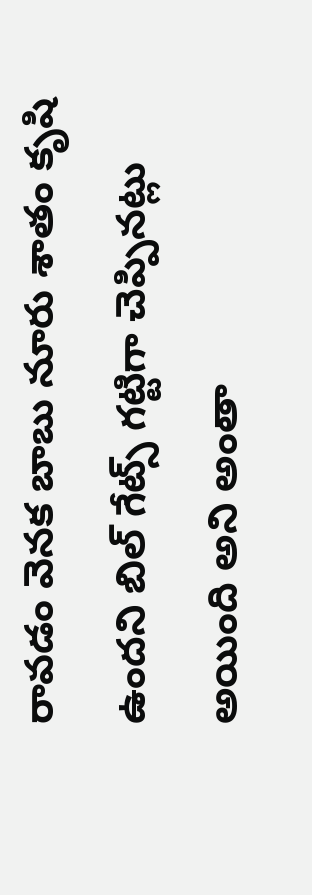రావడం వెనక బాబు నూరు శాతం కృషి ఉందని బిల్ గేట్స్ గట్టిగా చెప్పినట్లు అయింది అని అంతా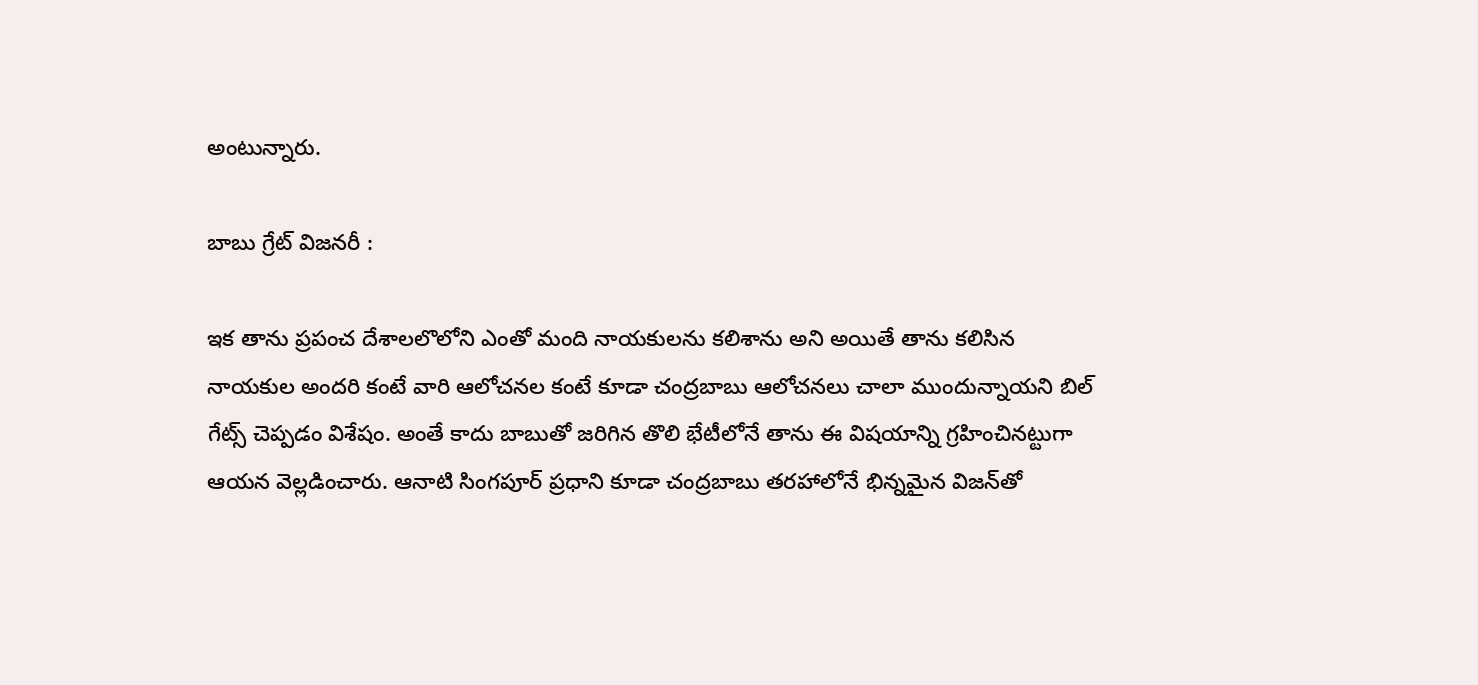అంటున్నారు.

బాబు గ్రేట్ విజనరీ :

ఇక తాను ప్రపంచ దేశాలలొలోని ఎంతో మంది నాయకులను కలిశాను అని అయితే తాను కలిసిన నాయకుల అందరి కంటే వారి ఆలోచనల కంటే కూడా చంద్రబాబు ఆలోచనలు చాలా ముందున్నాయని బిల్ గేట్స్ చెప్పడం విశేషం. అంతే కాదు బాబుతో జరిగిన తొలి భేటీలోనే తాను ఈ విషయాన్ని గ్రహించినట్టుగా ఆయన వెల్లడించారు. ఆనాటి సింగపూర్ ప్రధాని కూడా చంద్రబాబు తరహాలోనే భిన్నమైన విజన్‌తో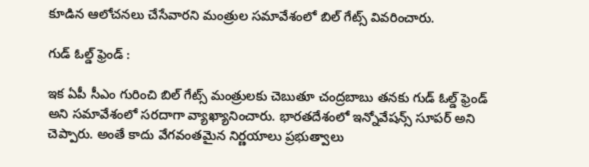కూడిన ఆలోచనలు చేసేవారని మంత్రుల సమావేశంలో బిల్ గేట్స్ వివరించారు.

గుడ్ ఓల్డ్ ఫ్రెండ్ :

ఇక ఏపీ సీఎం గురించి బిల్ గేట్స్ మంత్రులకు చెబుతూ చంద్రబాబు తనకు గుడ్ ఓల్డ్ ఫ్రెండ్ అని సమావేశంలో సరదాగా వ్యాఖ్యానించారు. భారతదేశంలో ఇన్నోవేషన్స్ సూపర్ అని చెప్పారు. అంతే కాదు వేగవంతమైన నిర్ణయాలు ప్రభుత్వాలు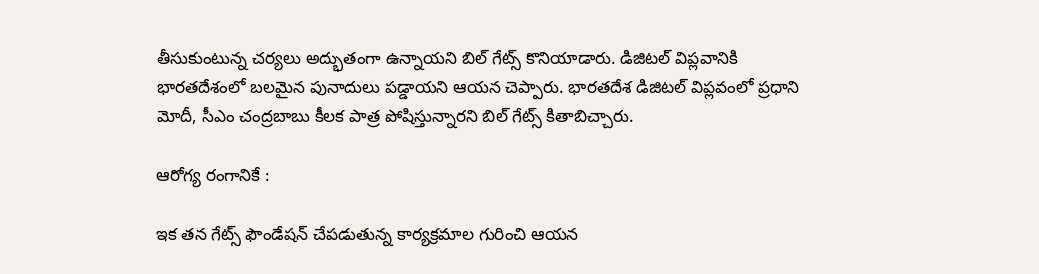తీసుకుంటున్న చర్యలు అద్భుతంగా ఉన్నాయని బిల్ గేట్స్ కొనియాడారు. డిజిటల్ విప్లవానికి భారతదేశంలో బలమైన పునాదులు పడ్డాయని ఆయన చెప్పారు. భారతదేశ డిజిటల్ విప్లవంలో ప్రధాని మోదీ, సీఎం చంద్రబాబు కీలక పాత్ర పోషిస్తున్నారని బిల్ గేట్స్ కితాబిచ్చారు.

ఆరోగ్య రంగానికే :

ఇక తన గేట్స్ ఫౌండేషన్ చేపడుతున్న కార్యక్రమాల గురించి ఆయన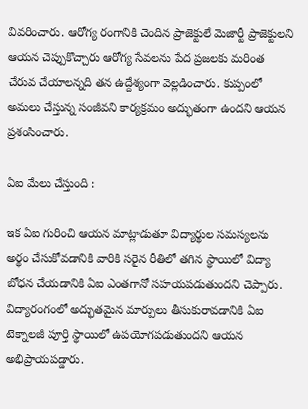వివరించారు. ఆరోగ్య రంగానికి చెందిన ప్రాజెక్టులే మెజార్టీ ప్రాజెక్టులని ఆయన చెప్పుకొచ్చారు ఆరోగ్య సేవలను పేద ప్రజలకు మరింత చేరువ చేయాలన్నది తన ఉద్దేశ్యంగా వెల్లడించారు. కుప్పంలో అమలు చేస్తున్న సంజీవని కార్యక్రమం అద్భుతంగా ఉందని ఆయన ప్రశంసించారు.

ఏఐ మేలు చేస్తుంది :

ఇక ఏఐ గురించి ఆయన మాట్లాడుతూ విద్యార్థుల సమస్యలను అర్థం చేసుకోవడానికి వారికి సరైన రీతిలో తగిన స్థాయిలో విద్యా బోధన చేయడానికి ఏఐ ఎంతగానో సహయపడుతుందని చెప్పారు. విద్యారంగంలో అద్భుతమైన మార్పులు తీసుకురావడానికి ఏఐ టెక్నాలజీ పూర్తి స్థాయిలో ఉపయోగపడుతుందని ఆయన అభిప్రాయపడ్డారు.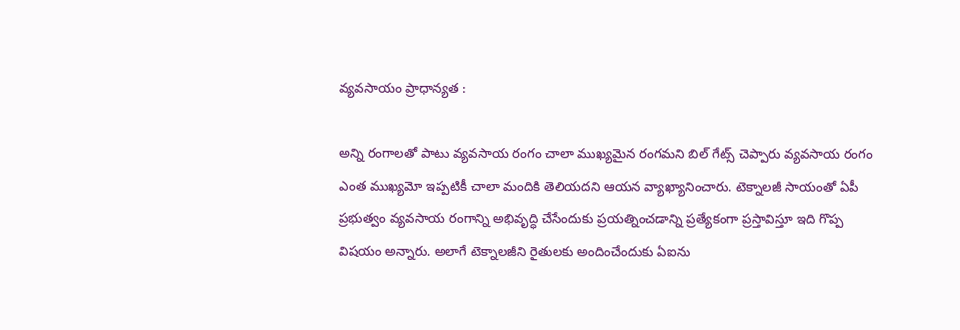వ్యవసాయం ప్రాధాన్యత :

అన్ని రంగాలతో పాటు వ్యవసాయ రంగం చాలా ముఖ్యమైన రంగమని బిల్ గేట్స్ చెప్పారు వ్యవసాయ రంగం ఎంత ముఖ్యమో ఇప్పటికీ చాలా మందికి తెలియదని ఆయన వ్యాఖ్యానించారు. టెక్నాలజీ సాయంతో ఏపీ ప్రభుత్వం వ్యవసాయ రంగాన్ని అభివృద్ధి చేసేందుకు ప్రయత్నించడాన్ని ప్రత్యేకంగా ప్రస్తావిస్తూ ఇది గొప్ప విషయం అన్నారు. అలాగే టెక్నాలజీని రైతులకు అందించేందుకు ఏఐను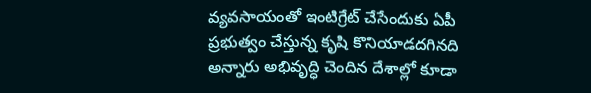వ్యవసాయంతో ఇంటిగ్రేట్ చేసేందుకు ఏపీ ప్రభుత్వం చేస్తున్న కృషి కొనియాడదగినది అన్నారు అభివృద్ధి చెందిన దేశాల్లో కూడా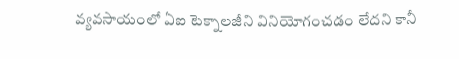వ్యవసాయంలో ఏఐ టెక్నాలజీని వినియోగంచడం లేదని కానీ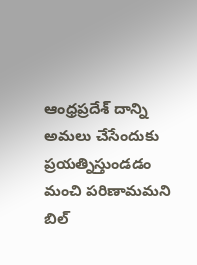ఆంధ్రప్రదేశ్ దాన్ని అమలు చేసేందుకు ప్రయత్నిస్తుండడం మంచి పరిణామమని బిల్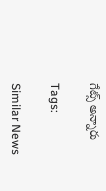గేట్స్ అన్నారు

Tags:

Similar News